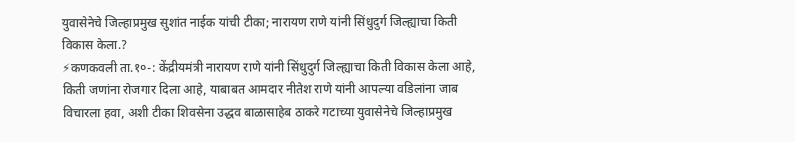युवासेनेचे जिल्हाप्रमुख सुशांत नाईक यांची टीका; नारायण राणे यांनी सिंधुदुर्ग जिल्ह्याचा किती विकास केला.?
⚡कणकवली ता.१०-: केंद्रीयमंत्री नारायण राणे यांनी सिंधुदुर्ग जिल्ह्याचा किती विकास केला आहे, किती जणांना रोजगार दिला आहे, याबाबत आमदार नीतेश राणे यांनी आपल्या वडिलांना जाब विचारला हवा, अशी टीका शिवसेना उद्धव बाळासाहेब ठाकरे गटाच्या युवासेनेचे जिल्हाप्रमुख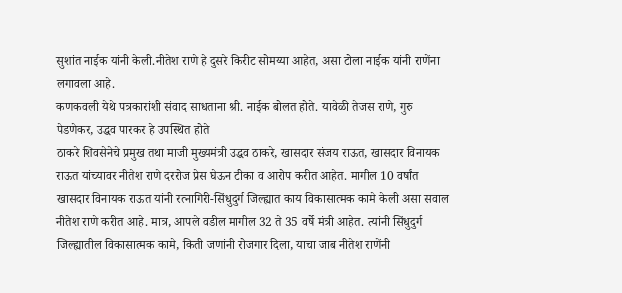सुशांत नाईक यांनी केली.नीतेश राणे हे दुसरे किरीट सोमय्या आहेत, असा टोला नाईक यांनी राणेंना लगावला आहे.
कणकवली येथे पत्रकारांशी संवाद साधताना श्री. नाईक बोलत होते. यावेळी तेजस राणे, गुरु पेडणेकर, उद्धव पारकर हे उपस्थित होते
ठाकरे शिवसेनेचे प्रमुख तथा माजी मुख्यमंत्री उद्धव ठाकरे, खासदार संजय राऊत, खासदार विनायक राऊत यांच्यावर नीतेश राणे दररोज प्रेस घेऊन टीका व आरोप करीत आहेत. मागील 10 वर्षांत खासदार विनायक राऊत यांनी रत्नागिरी-सिंधुदुर्ग जिल्ह्यात काय विकासात्मक कामे केली असा सवाल नीतेश राणे करीत आहे. मात्र, आपले वडील मागील 32 ते 35 वर्षे मंत्री आहेत. त्यांनी सिंधुदुर्ग जिल्ह्यातील विकासात्मक कामे, किती जणांनी रोजगार दिला, याचा जाब नीतेश राणेंनी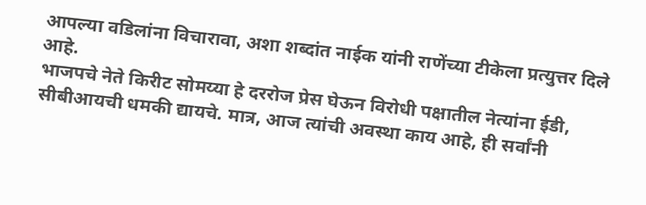आपल्या वडिलांना विचारावा, अशा शब्दांत नाईक यांनी राणेंच्या टीकेला प्रत्युत्तर दिले आहे.
भाजपचे नेते किरीट सोमय्या हे दररोज प्रेस घेऊन विरोधी पक्षातील नेत्यांना ईडी, सीबीआयची धमकी द्यायचे. मात्र, आज त्यांची अवस्था काय आहे, ही सर्वांनी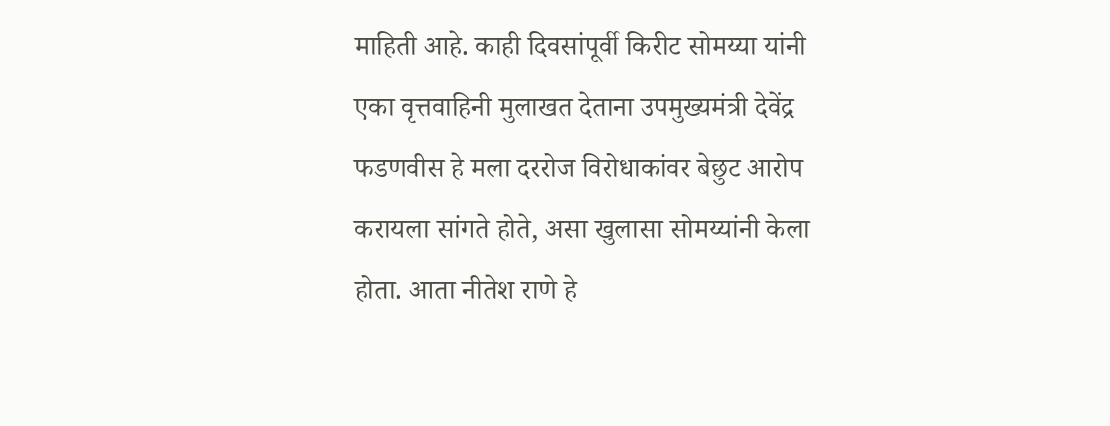माहिती आहे. काही दिवसांपूर्वी किरीट सोमय्या यांनी एका वृत्तवाहिनी मुलाखत देताना उपमुख्यमंत्री देवेंद्र फडणवीस हे मला दररोज विरोधाकांवर बेछुट आरोप करायला सांगते होते, असा खुलासा सोमय्यांनी केला होता. आता नीतेश राणे हे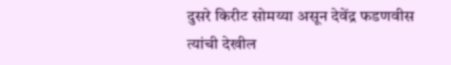दुसरे किरीट सोमय्या असून देवेंद्र फडणवीस त्यांची देखील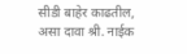सीडी बाहेर काढतील, असा दावा श्री. नाईक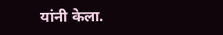यांनी केला.